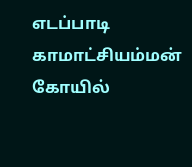எடப்பாடி காமாட்சியம்மன் கோயில்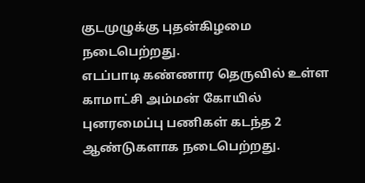குடமுழுக்கு புதன்கிழமை நடைபெற்றது.
எடப்பாடி கண்ணார தெருவில் உள்ள காமாட்சி அம்மன் கோயில் புனரமைப்பு பணிகள் கடந்த 2 ஆண்டுகளாக நடைபெற்றது.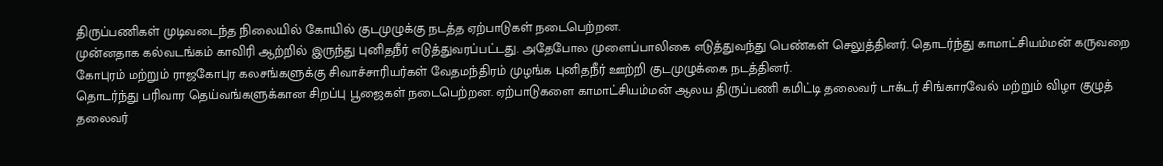திருப்பணிகள் முடிவடைந்த நிலையில் கோயில் குடமுழுக்கு நடத்த ஏற்பாடுகள் நடைபெற்றன.
முன்னதாக கல்வடங்கம் காவிரி ஆற்றில் இருந்து புனிதநீர் எடுத்துவரப்பட்டது. அதேபோல முளைப்பாலிகை எடுத்துவந்து பெண்கள் செலுத்தினர். தொடர்ந்து காமாட்சியம்மன் கருவறை கோபுரம் மற்றும் ராஜகோபுர கலசங்களுக்கு சிவாச்சாரியர்கள் வேதமந்திரம் முழங்க புனிதநீர் ஊற்றி குடமுழுக்கை நடத்தினர்.
தொடர்ந்து பரிவார தெய்வங்களுக்கான சிறப்பு பூஜைகள் நடைபெற்றன. ஏற்பாடுகளை காமாட்சியம்மன் ஆலய திருப்பணி கமிட்டி தலைவர் டாக்டர் சிங்காரவேல் மற்றும் விழா குழுத் தலைவர்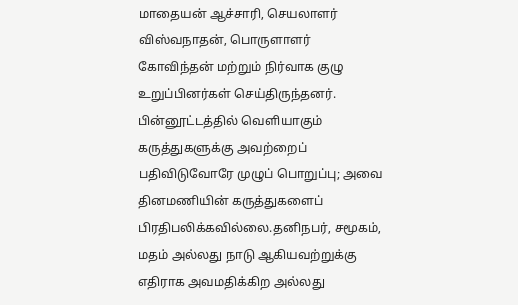மாதையன் ஆச்சாரி, செயலாளர் விஸ்வநாதன், பொருளாளர் கோவிந்தன் மற்றும் நிர்வாக குழு உறுப்பினர்கள் செய்திருந்தனர்.
பின்னூட்டத்தில் வெளியாகும் கருத்துகளுக்கு அவற்றைப் பதிவிடுவோரே முழுப் பொறுப்பு; அவை தினமணியின் கருத்துகளைப் பிரதிபலிக்கவில்லை.தனிநபர், சமூகம், மதம் அல்லது நாடு ஆகியவற்றுக்கு எதிராக அவமதிக்கிற அல்லது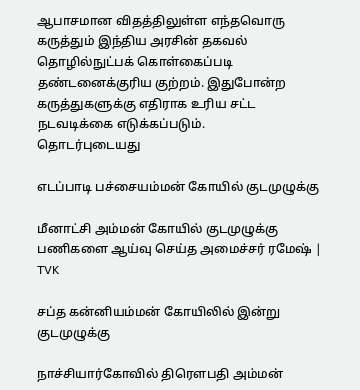ஆபாசமான விதத்திலுள்ள எந்தவொரு கருத்தும் இந்திய அரசின் தகவல் தொழில்நுட்பக் கொள்கைப்படி தண்டனைக்குரிய குற்றம். இதுபோன்ற கருத்துகளுக்கு எதிராக உரிய சட்ட நடவடிக்கை எடுக்கப்படும்.
தொடர்புடையது

எடப்பாடி பச்சையம்மன் கோயில் குடமுழுக்கு

மீனாட்சி அம்மன் கோயில் குடமுழுக்கு பணிகளை ஆய்வு செய்த அமைச்சர் ரமேஷ் | TVK

சப்த கன்னியம்மன் கோயிலில் இன்று குடமுழுக்கு

நாச்சியார்கோவில் திரெளபதி அம்மன்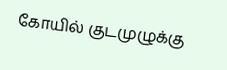கோயில் குடமுழுக்கு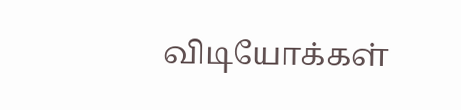விடியோக்கள்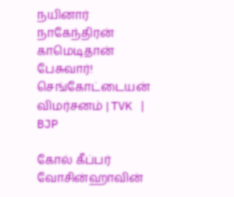நயினார் நாகேந்திரன் காமெடிதான் பேசுவார்! செங்கோட்டையன் விமர்சனம் | TVK | BJP

கோல் கீப்பர் வோசின்ஹாவின்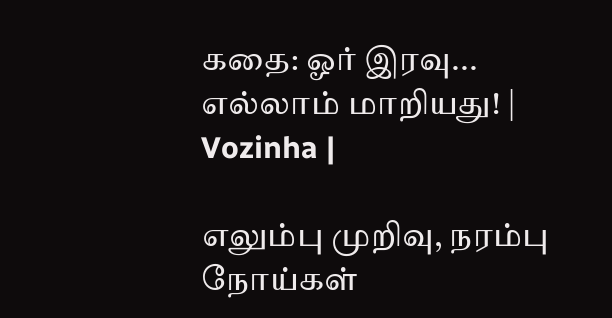கதை: ஓர் இரவு... எல்லாம் மாறியது! | Vozinha |

எலும்பு முறிவு, நரம்பு நோய்கள்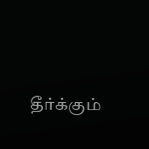தீர்க்கும்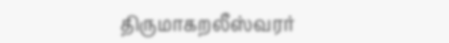திருமாகறலீஸ்வரர்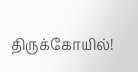திருக்கோயில்!